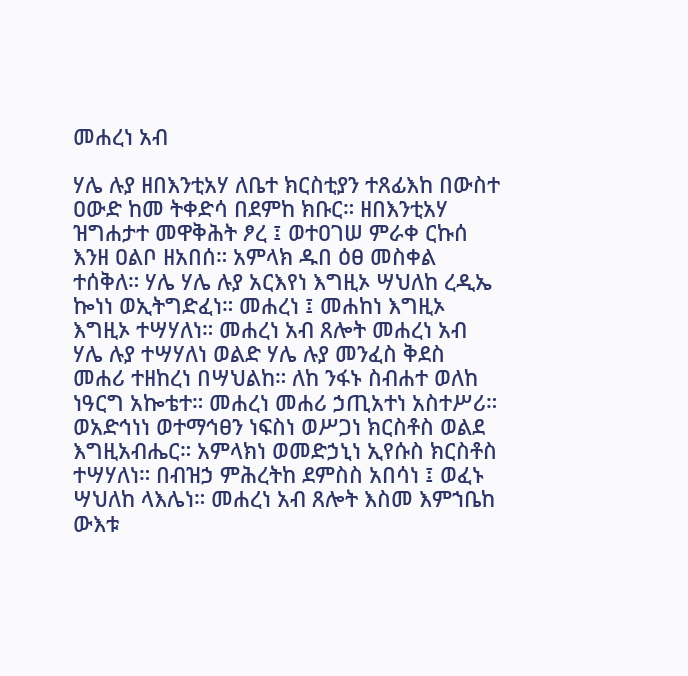መሐረነ አብ

ሃሌ ሉያ ዘበእንቲአሃ ለቤተ ክርስቲያን ተጸፊእከ በውስተ ዐውድ ከመ ትቀድሳ በደምከ ክቡር። ዘበእንቲአሃ ዝግሐታተ መዋቅሕት ፆረ ፤ ወተዐገሠ ምራቀ ርኩሰ እንዘ ዐልቦ ዘአበሰ። አምላክ ዱበ ዕፀ መስቀል ተሰቅለ። ሃሌ ሃሌ ሉያ አርእየነ እግዚኦ ሣህለከ ረዲኤ ኰነነ ወኢትግድፈነ። መሐረነ ፤ መሐከነ እግዚኦ እግዚኦ ተሣሃለነ። መሐረነ አብ ጸሎት መሐረነ አብ ሃሌ ሉያ ተሣሃለነ ወልድ ሃሌ ሉያ መንፈስ ቅደስ መሐሪ ተዘከረነ በሣህልከ። ለከ ንፋኑ ስብሐተ ወለከ ነዓርግ አኰቴተ። መሐረነ መሐሪ ኃጢአተነ አስተሥሪ። ወአድኅነነ ወተማኅፀን ነፍስነ ወሥጋነ ክርስቶስ ወልደ እግዚአብሔር። አምላክነ ወመድኃኒነ ኢየሱስ ክርስቶስ ተሣሃለነ። በብዝኃ ምሕረትከ ደምስስ አበሳነ ፤ ወፈኑ ሣህለከ ላእሌነ። መሐረነ አብ ጸሎት እስመ እምኀቤከ ውእቱ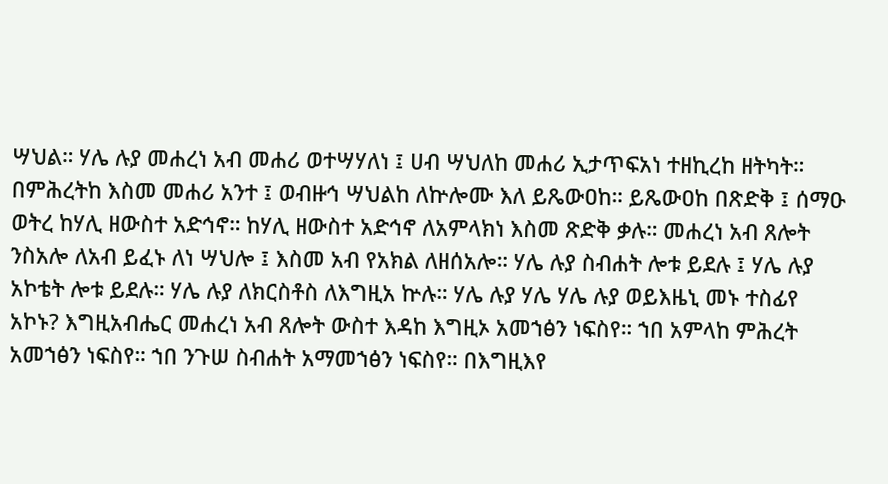ሣህል። ሃሌ ሉያ መሐረነ አብ መሐሪ ወተሣሃለነ ፤ ሀብ ሣህለከ መሐሪ ኢታጥፍአነ ተዘኪረከ ዘትካት። በምሕረትከ እስመ መሐሪ አንተ ፤ ወብዙኅ ሣህልከ ለኵሎሙ እለ ይጼውዐከ። ይጼውዐከ በጽድቅ ፤ ሰማዑ ወትረ ከሃሊ ዘውስተ አድኅኖ። ከሃሊ ዘውስተ አድኅኖ ለአምላክነ እስመ ጽድቅ ቃሉ። መሐረነ አብ ጸሎት ንስአሎ ለአብ ይፈኑ ለነ ሣህሎ ፤ እስመ አብ የአክል ለዘሰአሎ። ሃሌ ሉያ ስብሐት ሎቱ ይደሉ ፤ ሃሌ ሉያ አኮቴት ሎቱ ይደሉ። ሃሌ ሉያ ለክርስቶስ ለእግዚአ ኵሉ። ሃሌ ሉያ ሃሌ ሃሌ ሉያ ወይእዜኒ መኑ ተስፊየ አኮኑ? እግዚአብሔር መሐረነ አብ ጸሎት ውስተ እዳከ እግዚኦ አመኀፅን ነፍስየ። ኀበ አምላከ ምሕረት አመኀፅን ነፍስየ። ኀበ ንጉሠ ስብሐት አማመኀፅን ነፍስየ። በእግዚእየ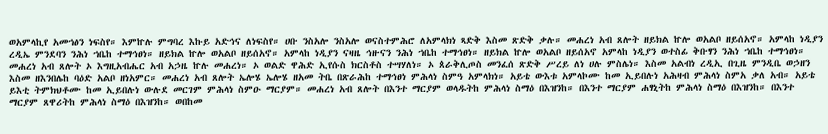ወአምላኪየ አመኀፅን ነፍስየ። እምኵሉ ምግባረ እኩይ አድኅና ለነፍስየ። ሀቡ ንስአሎ ንስአሎ ወናስተምሕሮ ለአምላክነ ጻድቅ እስመ ጽድቅ ቃሉ። መሐረነ አብ ጸሎት ዘይክል ኵሎ ወአልቦ ዘይሰአኖ። አምላከ ነዲያን ረዲኤ ምንደባን ንሕነ ኀቤከ ተማኅፀነ። ዘይክል ኵሎ ወአልቦ ዘይሰአኖ። አምላከ ነዲያን ናዛዜ ኅዙናን ንሕነ ኀቤከ ተማኅፀነ። ዘይክል ኵሎ ወአልቦ ዘይሰአኖ አምላከ ነዲያን ወተስፊ ቅቡፃን ንሕነ ኀቤከ ተማኅፀነ። መሐረነ አብ ጸሎት ኦ እግዚአብሔር አብ አኃዜ ኵሉ መሐረነ። ኦ ወልድ ዋሕድ ኢየሱስ ክርስቶስ ተሣሃለነ። ኦ ጰራቅሊጦስ መንፈሰ ጽድቅ ሥረይ ለነ ሀሉ ምስሌነ። እስመ አልብነ ረዲኢ በጊዜ ምንዲቤ ወኃዘን እስመ ዘእንበሌከ ባዕድ አልቦ ዘነአምር። መሐረነ አብ ጸሎት ኤሎሄ ኤሎሄ ዘአመ ትቤ በጽራሕከ ተማኅፀነ ምሕላነ ስምዓ አምላክነ። አይቴ ውእቱ አምላኮሙ ከመ ኢይበሉነ አሕዛብ ምሕላነ ስምአ ቃለ አብ። አይቴ ይእቲ ትምክህቶሙ ከመ ኢይበሉነ ውሉደ መርገም ምሕላነ ስምዑ ማርያም። መሐረነ አብ ጸሎት በእንተ ማርያም ወላዱትከ ምሕላነ ስማዕ በእዝንከ። በእንተ ማርያም ሐፃኒትከ ምሕላነ ስማዕ በእዝንከ። በእንተ ማርያም ጸዋሪትከ ምሕላነ ስማዕ በእዝንከ። ወበከመ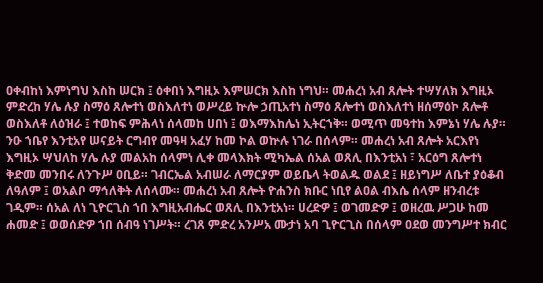ዐቀብከነ እምነግህ እስከ ሠርክ ፤ ዕቀበነ እግዚኦ እምሠርክ እስከ ነግህ። መሐረነ አብ ጸሎት ተሣሃለክ እግዚኦ ምድረከ ሃሌ ሉያ ስማዕ ጸሎተነ ወስእለተነ ወሥረይ ኵሎ ኃጢአተነ ስማዕ ጸሎተነ ወስእለተነ ዘሰማዕኮ ጸሎቶ ወስእለቶ ለዕዝራ ፤ ተወከፍ ምሕላነ ሰላመከ ሀበነ ፤ ወእማእከሌነ ኢትርኀቅ። ወሚጥ መዓተከ እምኔነ ሃሌ ሉያ። ንዑ ኀቤየ እንቲአየ ሠናይት ርግብየ መዓዛ አፈሃ ከመ ኮል ወኵሉ ነገራ በሰላም። መሐረነ አብ ጸሎት አርእየነ እግዚኦ ሣህለከ ሃሌ ሉያ መልአከ ሰላምነ ሊቀ መላእክት ሚካኤል ሰአል ወጸሊ በእንቲአነ ፣ አርዕግ ጸሎተነ ቅድመ መንበሩ ለንጉሥ ዐቢይ። ገብርኤል አብሠራ ለማርያም ወይቤላ ትወልዱ ወልደ ፤ ዘይነግሥ ለቤተ ያዕቆብ ለዓለም ፤ ወአልቦ ማኅለቅት ለሰላሙ። መሐረነ አብ ጸሎት ዮሐንስ ክቡር ነቢየ ልዐል ብእሴ ሰላም ዘንብረቱ ገዲም። ሰአል ለነ ጊዮርጊስ ኀበ እግዚአብሔር ወጸሊ በእንቲአነ። ሀረድዎ ፤ ወገመድዎ ፤ ወዘረዉ ሥጋሁ ከመ ሐመድ ፤ ወወሰድዎ ኀበ ሰብዓ ነገሥት። ረገጸ ምድረ አንሥአ ሙታነ አባ ጊዮርጊስ በሰላም ዐደወ መንግሥተ ክብር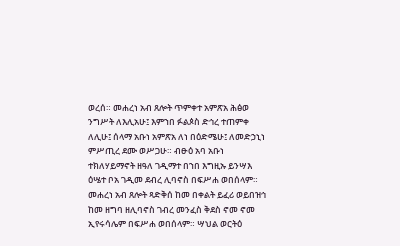ወረሰ። መሐረነ አብ ጸሎት ጥምቀተ አምጽአ ሕፅወ ንግሥት ለእሊአሁ፤ እምኀበ ፉልጶስ ድኅረ ተጠምቀ ለሊሁ፤ ሰላማ አቡነ አምጽአ ለነ በዕድሜሁ፤ ለመድኃኒነ ምሥጢረ ደሙ ወሥጋሁ። ብፁዕ አባ አቡነ ተክለሃይማኖት ዘዓለ ገዲማተ በኀበ እግዚኡ ይንሣእ ዕሤተ ቦአ ገዲመ ደብረ ሊባኖስ በፍሥሐ ወበሰላም። መሐረነ አብ ጸሎት ጻድቅሰ ከመ በቀልት ይፈሪ ወይበዝኅ ከመ ዘግባ ዘሊባኖስ ገብረ መንፈስ ቅደስ ኖመ ኖመ ኢየሩሳሌም በፍሥሐ ወበሰላም። ሣህል ወርትዕ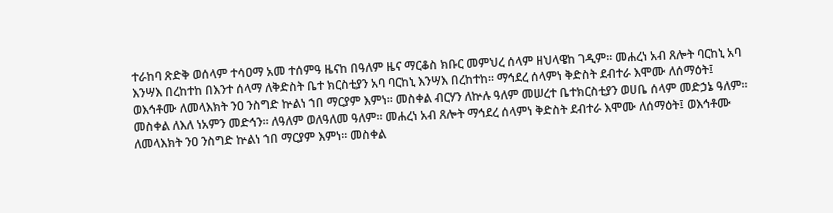ተራከባ ጽድቅ ወሰላም ተሳዐማ አመ ተሰምዓ ዜናከ በዓለም ዜና ማርቆስ ክቡር መምህረ ሰላም ዘህላዌከ ገዲም። መሐረነ አብ ጸሎት ባርከኒ አባ እንሣእ በረከተከ በእንተ ሰላማ ለቅድስት ቤተ ክርስቲያን አባ ባርከኒ እንሣእ በረከተከ። ማኅደረ ሰላምነ ቅድስት ደብተራ እሞሙ ለሰማዕት፤ ወእኅቶሙ ለመላእክት ንዐ ንስግድ ኵልነ ኀበ ማርያም እምነ። መስቀል ብርሃን ለኵሉ ዓለም መሠረተ ቤተክርስቲያን ወሀቤ ሰላም መድኃኔ ዓለም። መስቀል ለእለ ነአምን መድኅን። ለዓለም ወለዓለመ ዓለም። መሐረነ አብ ጸሎት ማኅደረ ሰላምነ ቅድስት ደብተራ እሞሙ ለሰማዕት፤ ወእኅቶሙ ለመላእክት ንዐ ንስግድ ኵልነ ኀበ ማርያም እምነ። መስቀል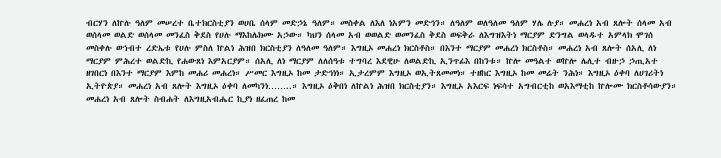ብርሃን ለኵሉ ዓለም መሠረተ ቤተክርስቲያን ወሀቤ ሰላም መድኃኔ ዓለም። መስቀል ለእለ ነአምን መድኅን። ለዓለም ወለዓለመ ዓለም ሃሌ ሉያ። መሐረነ አብ ጸሎት ሰላመ አብ ወሰላመ ወልድ ወሰላመ መንፈስ ቅደስ የሀሉ ማእከሌክሙ አኃው። ካህን ሰላመ አብ ወወልድ ወመንፈስ ቅደስ ወፍቅራ ለእግዝእትነ ማርያም ድንግል ወላዱተ አምላክ ሞገሰ መስቀሉ ወኀብተ ረድኤቱ የሀሉ ምስለ ኵልነ ሕዝበ ክርስቲያን ለዓለመ ዓለም። እግዚኦ መሐረነ ክርስቶስ። በእንተ ማርያም መሐረነ ክርስቶስ። መሐረነ አብ ጸሎት ሰአሊ ለነ ማርያም ምሕረተ ወልድኪ የሐውጸነ እምአርያም። ሰአሊ ለነ ማርያም ለለሰዓቱ ተግባረ እደዊሁ ለወልድኪ ኢንጥፊእ በከንቱ። ኵሎ መዓልተ ወኵሎ ሌሊተ ብዙኃ ኃጢአተ ዘገበርነ በእንተ ማርያም እምከ መሐሪ መሐረነ። ሥመር እግዚኦ ከመ ታድኅነነ። ኢታረምም እግዚኦ ወኢትጸመመነ። ተዘከር እግዚኦ ከመ መሬት ንሕነ። እግዚኦ ዕቀባ ለሀገሪትነ ኢትዮጵያ። መሐረነ አብ ጸሎት እግዚኦ ዕቀባ ለመካንነ……..። እግዚኦ ዕቅበነ ለኵልነ ሕዝበ ክርስቲያን። እግዚኦ አእርፍ ነፍሳተ አግብርቲከ ወአእማቲከ ኵሎሙ ክርስቶሳውያን። መሐረነ አብ ጸሎት ስብሐት ለእግዚአብሔር ኪያነ ዘፈጠረ ከመ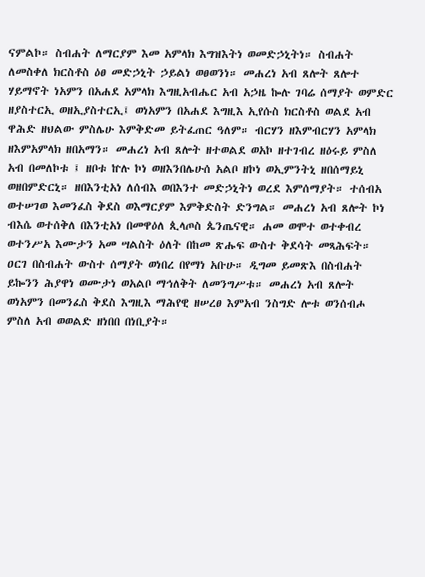ናምልኮ። ስብሐት ለማርያም እመ አምላክ እግዝእትነ ወመድኃኒትነ። ስብሐት ለመስቀለ ክርስቶስ ዕፀ መድኃኒት ኃይልነ ወፀወንነ። መሐረነ አብ ጸሎት ጸሎተ ሃይማኖት ነአምን በአሐደ አምላክ እግዚአብሔር አብ አኃዜ ኰሉ ገባሬ ሰማያት ወምድር ዘያስተርኢ ወዘኢያስተርኢ፤ ወነአምን በአሐደ እግዚእ ኢየሱስ ክርስቶስ ወልደ አብ ዋሕድ ዘህልው ምስሌሁ እምቅድመ ይትፈጠር ዓለም። ብርሃን ዘእምብርሃን አምላክ ዘእምአምላክ ዘበአማን። መሐረነ አብ ጸሎት ዘተወልደ ወአኮ ዘተገብረ ዘዕሩይ ምስለ አብ በመለኮቱ ፤ ዘቦቱ ኵሉ ኮነ ወዘእንበሌሁሰ አልቦ ዘኮነ ወኢምንትኒ ዘበሰማይኒ ወዘበምድርኒ። ዘበእንቲአነ ለሰብእ ወበእንተ መድኃኒትነ ወረደ እምሰማያት። ተሰብአ ወተሠገወ እመንፈስ ቅደስ ወእማርያም እምቅድስት ድንግል። መሐረነ አብ ጸሎት ኮነ ብእሴ ወተሰቅለ በእንቲአነ በመዋዕለ ጲላጦስ ጴንጤናዊ። ሐመ ወሞተ ወተቀብረ ወተንሥአ እሙታን አመ ሣልስት ዕለት በከመ ጽሑፍ ውስተ ቅደሳት መጻሕፍት። ዐርገ በስብሐት ውስተ ሰማያት ወነበረ በየማነ አቡሁ። ዲግመ ይመጽእ በስብሐት ይኰንን ሕያዋነ ወሙታነ ወአልቦ ማኅለቅት ለመንግሥቱ። መሐረነ አብ ጸሎት ወነአምን በመንፈስ ቅደስ እግዚእ ማሕየዊ ዘሠረፀ እምአብ ንስግድ ሎቱ ወንሰብሖ ምስለ አብ ወወልድ ዘነበበ በነቢያት።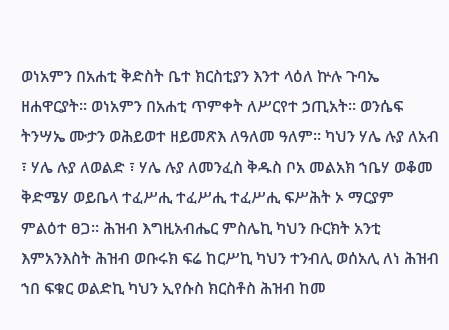ወነአምን በአሐቲ ቅድስት ቤተ ክርስቲያን እንተ ላዕለ ኵሉ ጉባኤ ዘሐዋርያት። ወነአምን በአሐቲ ጥምቀት ለሥርየተ ኃጢአት። ወንሴፍ ትንሣኤ ሙታን ወሕይወተ ዘይመጽእ ለዓለመ ዓለም። ካህን ሃሌ ሉያ ለአብ ፣ ሃሌ ሉያ ለወልድ ፣ ሃሌ ሉያ ለመንፈስ ቅዱስ ቦአ መልአክ ኀቤሃ ወቆመ ቅድሜሃ ወይቤላ ተፈሥሒ ተፈሥሒ ተፈሥሒ ፍሥሕት ኦ ማርያም ምልዕተ ፀጋ። ሕዝብ እግዚአብሔር ምስሌኪ ካህን ቡርክት አንቲ እምአንእስት ሕዝብ ወቡሩክ ፍሬ ከርሥኪ ካህን ተንብሊ ወሰአሊ ለነ ሕዝብ ኀበ ፍቁር ወልድኪ ካህን ኢየሱስ ክርስቶስ ሕዝብ ከመ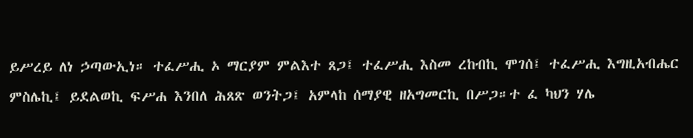ይሥረይ ለነ ኃጣውኢነ። ተፈሥሒ ኦ ማርያም ምልእተ ጸጋ፤ ተፈሥሒ እስመ ረከብኪ ሞገሰ፤ ተፈሥሒ እግዚአብሔር ምስሌኪ፤ ይደልወኪ ፍሥሐ እንበለ ሕጸጽ ወንትጋ፤ አምላከ ሰማያዊ ዘአግመርኪ በሥጋ።ተ ፈ ካህን ሃሌ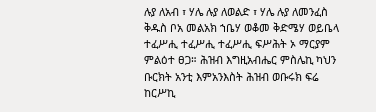ሉያ ለአብ ፣ ሃሌ ሉያ ለወልድ ፣ ሃሌ ሉያ ለመንፈስ ቅዱስ ቦአ መልአክ ኀቤሃ ወቆመ ቅድሜሃ ወይቤላ ተፈሥሒ ተፈሥሒ ተፈሥሒ ፍሥሕት ኦ ማርያም ምልዕተ ፀጋ። ሕዝብ እግዚአብሔር ምስሌኪ ካህን ቡርክት አንቲ እምአንእስት ሕዝብ ወቡሩክ ፍሬ ከርሥኪ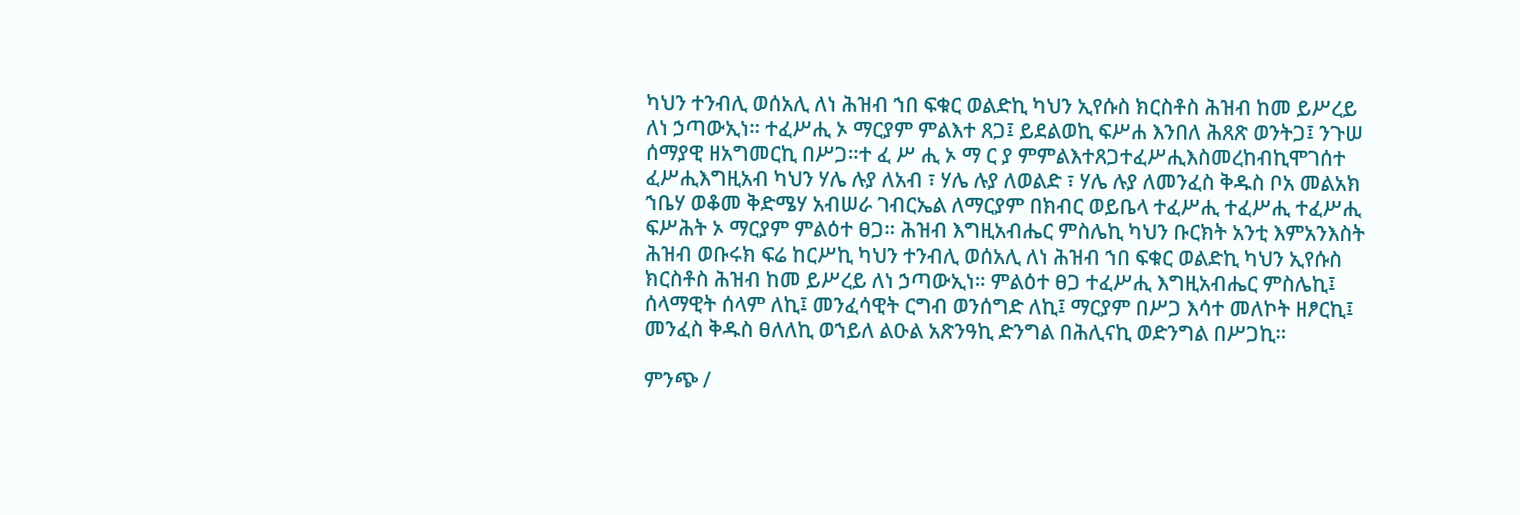ካህን ተንብሊ ወሰአሊ ለነ ሕዝብ ኀበ ፍቁር ወልድኪ ካህን ኢየሱስ ክርስቶስ ሕዝብ ከመ ይሥረይ ለነ ኃጣውኢነ። ተፈሥሒ ኦ ማርያም ምልእተ ጸጋ፤ ይደልወኪ ፍሥሐ እንበለ ሕጸጽ ወንትጋ፤ ንጉሠ ሰማያዊ ዘአግመርኪ በሥጋ።ተ ፈ ሥ ሒ ኦ ማ ር ያ ምምልእተጸጋተፈሥሒእስመረከብኪሞገሰተ ፈሥሒእግዚአብ ካህን ሃሌ ሉያ ለአብ ፣ ሃሌ ሉያ ለወልድ ፣ ሃሌ ሉያ ለመንፈስ ቅዱስ ቦአ መልአክ ኀቤሃ ወቆመ ቅድሜሃ አብሠራ ገብርኤል ለማርያም በክብር ወይቤላ ተፈሥሒ ተፈሥሒ ተፈሥሒ ፍሥሕት ኦ ማርያም ምልዕተ ፀጋ። ሕዝብ እግዚአብሔር ምስሌኪ ካህን ቡርክት አንቲ እምአንእስት ሕዝብ ወቡሩክ ፍሬ ከርሥኪ ካህን ተንብሊ ወሰአሊ ለነ ሕዝብ ኀበ ፍቁር ወልድኪ ካህን ኢየሱስ ክርስቶስ ሕዝብ ከመ ይሥረይ ለነ ኃጣውኢነ። ምልዕተ ፀጋ ተፈሥሒ እግዚአብሔር ምስሌኪ፤ ሰላማዊት ሰላም ለኪ፤ መንፈሳዊት ርግብ ወንሰግድ ለኪ፤ ማርያም በሥጋ እሳተ መለኮት ዘፆርኪ፤ መንፈስ ቅዱስ ፀለለኪ ወኀይለ ልዑል አጽንዓኪ ድንግል በሕሊናኪ ወድንግል በሥጋኪ።

ምንጭ /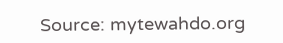Source: mytewahdo.org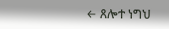← ጸሎተ ነግህ